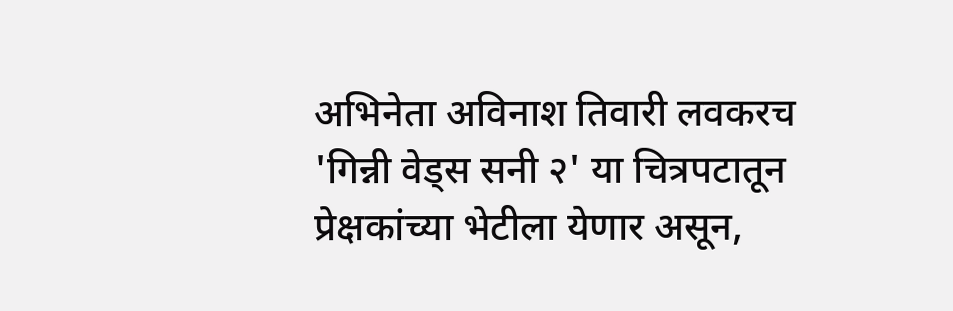अभिनेता अविनाश तिवारी लवकरच 'गिन्नी वेड्स सनी २' या चित्रपटातून प्रेक्षकांच्या भेटीला येणार असून,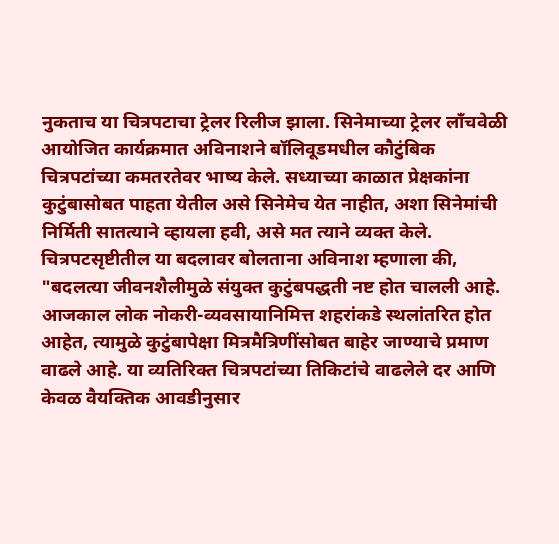नुकताच या चित्रपटाचा ट्रेलर रिलीज झाला. सिनेमाच्या ट्रेलर लाँचवेळी आयोजित कार्यक्रमात अविनाशने बॉलिवूडमधील कौटुंबिक चित्रपटांच्या कमतरतेवर भाष्य केले. सध्याच्या काळात प्रेक्षकांना कुटुंबासोबत पाहता येतील असे सिनेमेच येत नाहीत, अशा सिनेमांची निर्मिती सातत्याने व्हायला हवी, असे मत त्याने व्यक्त केले.
चित्रपटसृष्टीतील या बदलावर बोलताना अविनाश म्हणाला की, "बदलत्या जीवनशैलीमुळे संयुक्त कुटुंबपद्धती नष्ट होत चालली आहे. आजकाल लोक नोकरी-व्यवसायानिमित्त शहरांकडे स्थलांतरित होत आहेत, त्यामुळे कुटुंबापेक्षा मित्रमैत्रिणींसोबत बाहेर जाण्याचे प्रमाण वाढले आहे. या व्यतिरिक्त चित्रपटांच्या तिकिटांचे वाढलेले दर आणि केवळ वैयक्तिक आवडीनुसार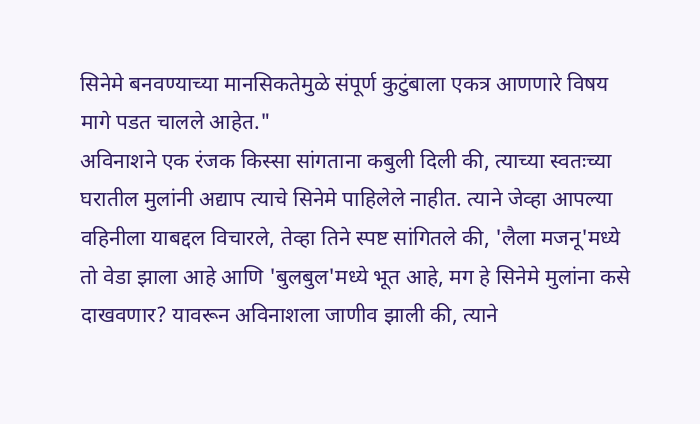सिनेमे बनवण्याच्या मानसिकतेमुळे संपूर्ण कुटुंबाला एकत्र आणणारे विषय मागे पडत चालले आहेत."
अविनाशने एक रंजक किस्सा सांगताना कबुली दिली की, त्याच्या स्वतःच्या घरातील मुलांनी अद्याप त्याचे सिनेमे पाहिलेले नाहीत. त्याने जेव्हा आपल्या वहिनीला याबद्दल विचारले, तेव्हा तिने स्पष्ट सांगितले की, 'लैला मजनू'मध्ये तो वेडा झाला आहे आणि 'बुलबुल'मध्ये भूत आहे, मग हे सिनेमे मुलांना कसे दाखवणार? यावरून अविनाशला जाणीव झाली की, त्याने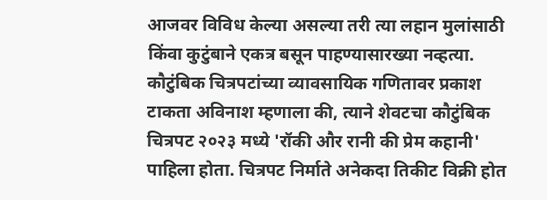आजवर विविध केल्या असल्या तरी त्या लहान मुलांसाठी किंवा कुटुंबाने एकत्र बसून पाहण्यासारख्या नव्हत्या.
कौटुंबिक चित्रपटांच्या व्यावसायिक गणितावर प्रकाश टाकता अविनाश म्हणाला की, त्याने शेवटचा कौटुंबिक चित्रपट २०२३ मध्ये 'रॉकी और रानी की प्रेम कहानी' पाहिला होता. चित्रपट निर्माते अनेकदा तिकीट विक्री होत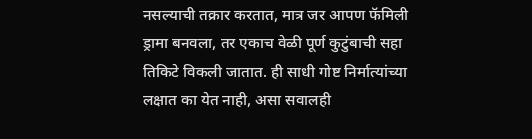नसल्याची तक्रार करतात, मात्र जर आपण फॅमिली ड्रामा बनवला, तर एकाच वेळी पूर्ण कुटुंबाची सहा तिकिटे विकली जातात. ही साधी गोष्ट निर्मात्यांच्या लक्षात का येत नाही, असा सवालही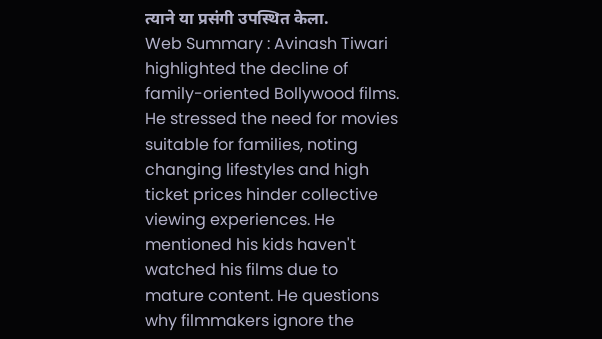त्याने या प्रसंगी उपस्थित केला.
Web Summary : Avinash Tiwari highlighted the decline of family-oriented Bollywood films. He stressed the need for movies suitable for families, noting changing lifestyles and high ticket prices hinder collective viewing experiences. He mentioned his kids haven't watched his films due to mature content. He questions why filmmakers ignore the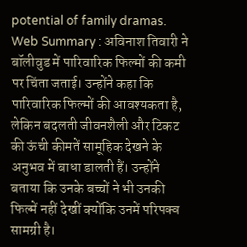potential of family dramas.
Web Summary : अविनाश तिवारी ने बॉलीवुड में पारिवारिक फिल्मों की कमी पर चिंता जताई। उन्होंने कहा कि पारिवारिक फिल्मों की आवश्यकता है, लेकिन बदलती जीवनशैली और टिकट की ऊंची कीमतें सामूहिक देखने के अनुभव में बाधा डालती हैं। उन्होंने बताया कि उनके बच्चों ने भी उनकी फिल्में नहीं देखीं क्योंकि उनमें परिपक्व सामग्री है।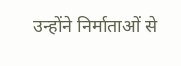उन्होंने निर्माताओं से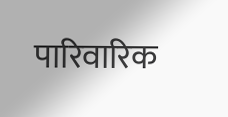पारिवारिक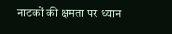नाटकों की क्षमता पर ध्यान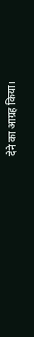देने का आग्रह किया।